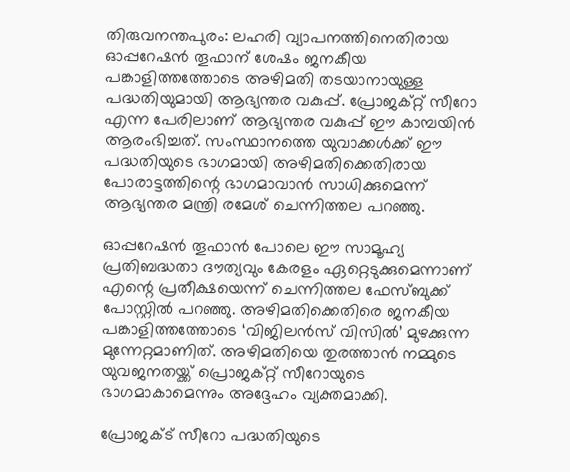തിരുവനന്തപുരം: ലഹരി വ്യാപനത്തിനെതിരായ ഓപ്പറേഷന്‍ തൂഫാന് ശേഷം ജനകീയ പങ്കാളിത്തത്തോടെ അഴിമതി തടയാനായുള്ള പദ്ധതിയുമായി ആഭ്യന്തര വകുപ്പ്. പ്രോജക്റ്റ് സീറോ എന്ന പേരിലാണ് ആഭ്യന്തര വകുപ്പ് ഈ കാമ്പയിന്‍ ആരംഭിച്ചത്. സംസ്ഥാനത്തെ യുവാക്കള്‍ക്ക് ഈ പദ്ധതിയുടെ ഭാഗമായി അഴിമതിക്കെതിരായ പോരാട്ടത്തിന്റെ ഭാഗമാവാന്‍ സാധിക്കുമെന്ന് ആഭ്യന്തര മന്ത്രി രമേശ് ചെന്നിത്തല പറഞ്ഞു.

ഓപ്പറേഷന്‍ തൂഫാന്‍ പോലെ ഈ സാമൂഹ്യ പ്രതിബദ്ധതാ ദൗത്യവും കേരളം ഏറ്റെടുക്കുമെന്നാണ് എന്റെ പ്രതീക്ഷയെന്ന് ചെന്നിത്തല ഫേസ്ബുക്ക് പോസ്റ്റില്‍ പറഞ്ഞു. അഴിമതിക്കെതിരെ ജനകീയ പങ്കാളിത്തത്തോടെ ‘വിജിലന്‍സ് വിസില്‍’ മുഴക്കുന്ന മുന്നേറ്റമാണിത്. അഴിമതിയെ തുരത്താന്‍ നമ്മുടെ യുവജനതയ്ക്ക് പ്രൊജക്റ്റ് സീറോയുടെ ഭാഗമാകാമെന്നും അദ്ദേഹം വ്യക്തമാക്കി.

പ്രോജക്ട് സീറോ പദ്ധതിയുടെ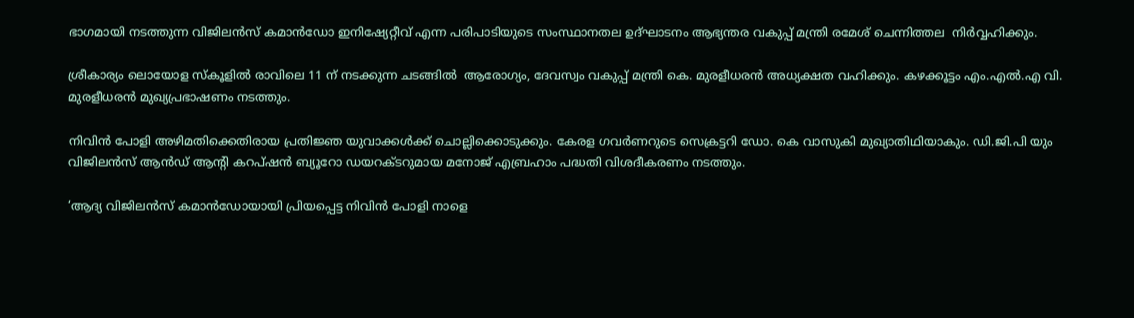ഭാഗമായി നടത്തുന്ന വിജിലന്‍സ് കമാന്‍ഡോ ഇനിഷ്യേറ്റീവ് എന്ന പരിപാടിയുടെ സംസ്ഥാനതല ഉദ്ഘാടനം ആഭ്യന്തര വകുപ്പ് മന്ത്രി രമേശ് ചെന്നിത്തല  നിര്‍വ്വഹിക്കും.

ശ്രീകാര്യം ലൊയോള സ്‌കൂളില്‍ രാവിലെ 11 ന് നടക്കുന്ന ചടങ്ങില്‍  ആരോഗ്യം, ദേവസ്വം വകുപ്പ് മന്ത്രി കെ. മുരളീധരന്‍ അധ്യക്ഷത വഹിക്കും. കഴക്കൂട്ടം എം.എല്‍.എ വി. മുരളീധരന്‍ മുഖ്യപ്രഭാഷണം നടത്തും.

നിവിന്‍ പോളി അഴിമതിക്കെതിരായ പ്രതിജ്ഞ യുവാക്കള്‍ക്ക് ചൊല്ലിക്കൊടുക്കും. കേരള ഗവര്‍ണറുടെ സെക്രട്ടറി ഡോ. കെ വാസുകി മുഖ്യാതിഥിയാകും. ഡി.ജി.പി യും വിജിലന്‍സ് ആന്‍ഡ് ആന്റി കറപ്ഷന്‍ ബ്യൂറോ ഡയറക്ടറുമായ മനോജ് എബ്രഹാം പദ്ധതി വിശദീകരണം നടത്തും.

‘ആദ്യ വിജിലന്‍സ് കമാന്‍ഡോയായി പ്രിയപ്പെട്ട നിവിന്‍ പോളി നാളെ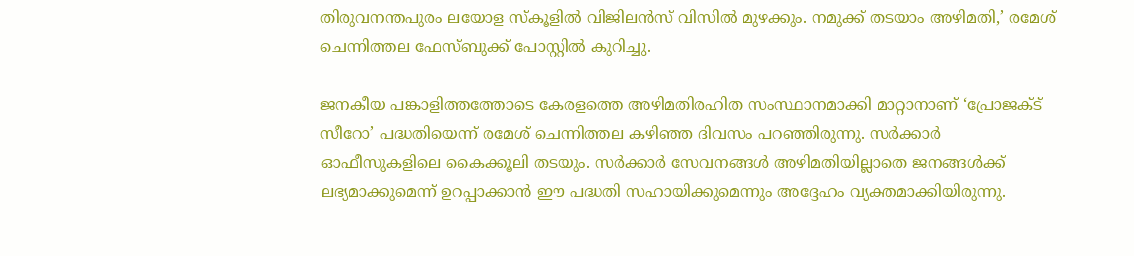തിരുവനന്തപുരം ലയോള സ്‌കൂളില്‍ വിജിലന്‍സ് വിസില്‍ മുഴക്കും. നമുക്ക് തടയാം അഴിമതി,’ രമേശ് ചെന്നിത്തല ഫേസ്ബുക്ക് പോസ്റ്റില്‍ കുറിച്ചു.

ജനകീയ പങ്കാളിത്തത്തോടെ കേരളത്തെ അഴിമതിരഹിത സംസ്ഥാനമാക്കി മാറ്റാനാണ് ‘പ്രോജക്ട് സീറോ’ പദ്ധതിയെന്ന് രമേശ് ചെന്നിത്തല കഴിഞ്ഞ ദിവസം പറഞ്ഞിരുന്നു. സര്‍ക്കാര്‍ ഓഫീസുകളിലെ കൈക്കൂലി തടയും. സര്‍ക്കാര്‍ സേവനങ്ങള്‍ അഴിമതിയില്ലാതെ ജനങ്ങള്‍ക്ക് ലഭ്യമാക്കുമെന്ന് ഉറപ്പാക്കാന്‍ ഈ പദ്ധതി സഹായിക്കുമെന്നും അദ്ദേഹം വ്യക്തമാക്കിയിരുന്നു.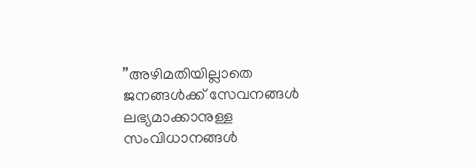”അഴിമതിയില്ലാതെ ജനങ്ങള്‍ക്ക് സേവനങ്ങള്‍ ലഭ്യമാക്കാനുള്ള സംവിധാനങ്ങള്‍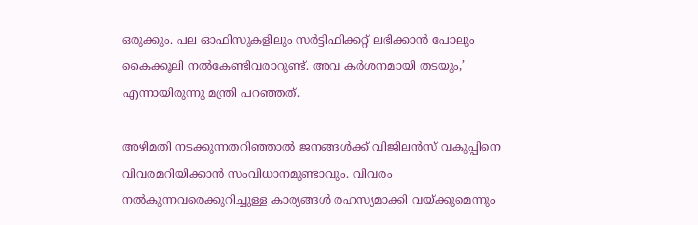ഒരുക്കും. പല ഓഫിസുകളിലും സര്‍ട്ടിഫിക്കറ്റ് ലഭിക്കാന്‍ പോലും കൈക്കൂലി നല്‍കേണ്ടിവരാറുണ്ട്. അവ കര്‍ശനമായി തടയും,’ എന്നായിരുന്നു മന്ത്രി പറഞ്ഞത്.

അഴിമതി നടക്കുന്നതറിഞ്ഞാല്‍ ജനങ്ങള്‍ക്ക് വിജിലന്‍സ് വകുപ്പിനെ വിവരമറിയിക്കാന്‍ സംവിധാനമുണ്ടാവും. വിവരം നല്‍കുന്നവരെക്കുറിച്ചുള്ള കാര്യങ്ങള്‍ രഹസ്യമാക്കി വയ്ക്കുമെന്നും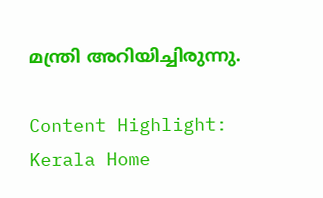മന്ത്രി അറിയിച്ചിരുന്നു.

Content Highlight: Kerala Home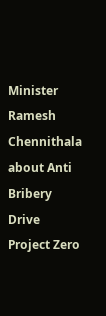Minister Ramesh Chennithala about Anti Bribery Drive Project Zero